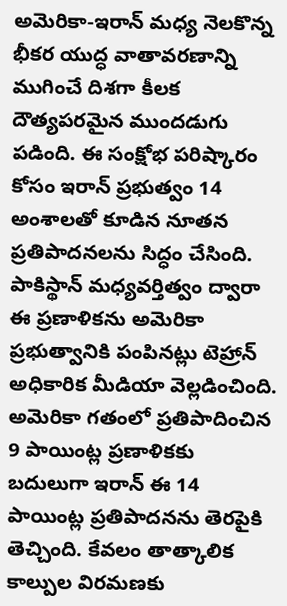అమెరికా-ఇరాన్ మధ్య నెలకొన్న భీకర యుద్ధ వాతావరణాన్ని ముగించే దిశగా కీలక దౌత్యపరమైన ముందడుగు పడింది. ఈ సంక్షోభ పరిష్కారం కోసం ఇరాన్ ప్రభుత్వం 14 అంశాలతో కూడిన నూతన ప్రతిపాదనలను సిద్ధం చేసింది.
పాకిస్థాన్ మధ్యవర్తిత్వం ద్వారా ఈ ప్రణాళికను అమెరికా ప్రభుత్వానికి పంపినట్లు టెహ్రాన్ అధికారిక మీడియా వెల్లడించింది. అమెరికా గతంలో ప్రతిపాదించిన 9 పాయింట్ల ప్రణాళికకు బదులుగా ఇరాన్ ఈ 14 పాయింట్ల ప్రతిపాదనను తెరపైకి తెచ్చింది. కేవలం తాత్కాలిక కాల్పుల విరమణకు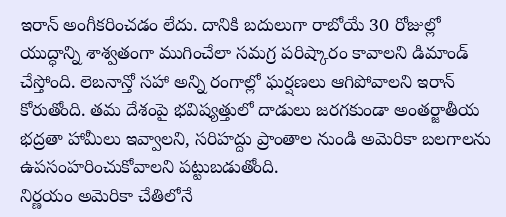ఇరాన్ అంగీకరించడం లేదు. దానికి బదులుగా రాబోయే 30 రోజుల్లో యుద్ధాన్ని శాశ్వతంగా ముగించేలా సమగ్ర పరిష్కారం కావాలని డిమాండ్ చేస్తోంది. లెబనాన్తో సహా అన్ని రంగాల్లో ఘర్షణలు ఆగిపోవాలని ఇరాన్ కోరుతోంది. తమ దేశంపై భవిష్యత్తులో దాడులు జరగకుండా అంతర్జాతీయ భద్రతా హామీలు ఇవ్వాలని, సరిహద్దు ప్రాంతాల నుండి అమెరికా బలగాలను ఉపసంహరించుకోవాలని పట్టుబడుతోంది.
నిర్ణయం అమెరికా చేతిలోనే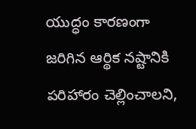యుద్ధం కారణంగా జరిగిన ఆర్థిక నష్టానికి పరిహారం చెల్లించాలని,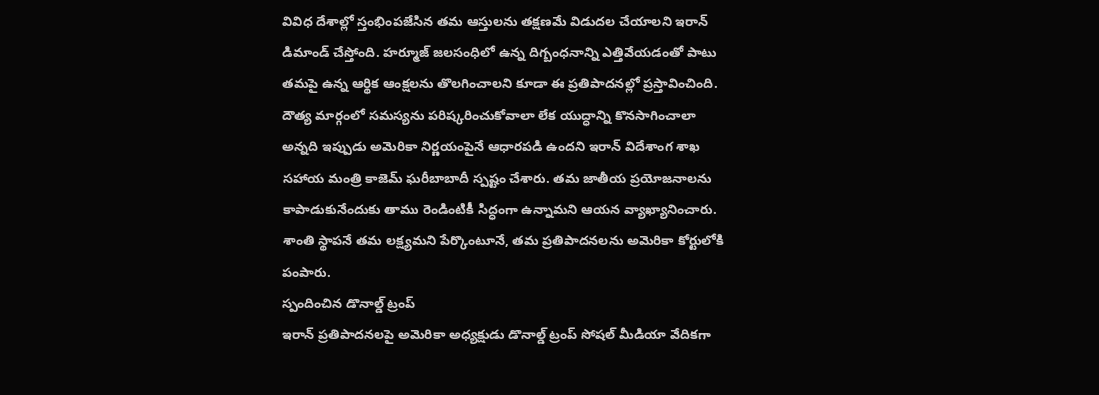వివిధ దేశాల్లో స్తంభింపజేసిన తమ ఆస్తులను తక్షణమే విడుదల చేయాలని ఇరాన్ డిమాండ్ చేస్తోంది. హర్మూజ్ జలసంధిలో ఉన్న దిగ్బంధనాన్ని ఎత్తివేయడంతో పాటు తమపై ఉన్న ఆర్థిక ఆంక్షలను తొలగించాలని కూడా ఈ ప్రతిపాదనల్లో ప్రస్తావించింది. దౌత్య మార్గంలో సమస్యను పరిష్కరించుకోవాలా లేక యుద్ధాన్ని కొనసాగించాలా అన్నది ఇప్పుడు అమెరికా నిర్ణయంపైనే ఆధారపడి ఉందని ఇరాన్ విదేశాంగ శాఖ సహాయ మంత్రి కాజెమ్ ఘరీబాబాదీ స్పష్టం చేశారు. తమ జాతీయ ప్రయోజనాలను కాపాడుకునేందుకు తాము రెండింటికీ సిద్ధంగా ఉన్నామని ఆయన వ్యాఖ్యానించారు. శాంతి స్థాపనే తమ లక్ష్యమని పేర్కొంటూనే, తమ ప్రతిపాదనలను అమెరికా కోర్టులోకి పంపారు.
స్పందించిన డొనాల్డ్ ట్రంప్
ఇరాన్ ప్రతిపాదనలపై అమెరికా అధ్యక్షుడు డొనాల్డ్ ట్రంప్ సోషల్ మీడియా వేదికగా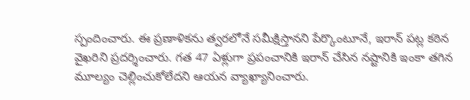స్పందించారు. ఈ ప్రణాళికను త్వరలోనే సమీక్షిస్తానని పేర్కొంటూనే, ఇరాన్ పట్ల కఠిన వైఖరిని ప్రదర్శించారు. గత 47 ఏళ్లుగా ప్రపంచానికి ఇరాన్ చేసిన నష్టానికి ఇంకా తగిన మూల్యం చెల్లించుకోలేదని ఆయన వ్యాఖ్యానించారు.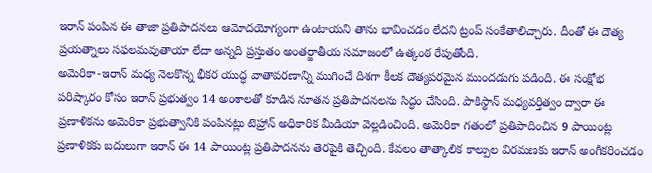ఇరాన్ పంపిన ఈ తాజా ప్రతిపాదనలు ఆమోదయోగ్యంగా ఉంటాయని తాను భావించడం లేదని ట్రంప్ సంకేతాలిచ్చారు. దీంతో ఈ దౌత్య ప్రయత్నాలు సఫలమవుతాయా లేదా అన్నది ప్రస్తుతం అంతర్జాతీయ సమాజంలో ఉత్కంఠ రేపుతోంది.
అమెరికా-ఇరాన్ మధ్య నెలకొన్న భీకర యుద్ధ వాతావరణాన్ని ముగించే దిశగా కీలక దౌత్యపరమైన ముందడుగు పడింది. ఈ సంక్షోభ పరిష్కారం కోసం ఇరాన్ ప్రభుత్వం 14 అంశాలతో కూడిన నూతన ప్రతిపాదనలను సిద్ధం చేసింది. పాకిస్థాన్ మధ్యవర్తిత్వం ద్వారా ఈ ప్రణాళికను అమెరికా ప్రభుత్వానికి పంపినట్లు టెహ్రాన్ అధికారిక మీడియా వెల్లడించింది. అమెరికా గతంలో ప్రతిపాదించిన 9 పాయింట్ల ప్రణాళికకు బదులుగా ఇరాన్ ఈ 14 పాయింట్ల ప్రతిపాదనను తెరపైకి తెచ్చింది. కేవలం తాత్కాలిక కాల్పుల విరమణకు ఇరాన్ అంగీకరించడం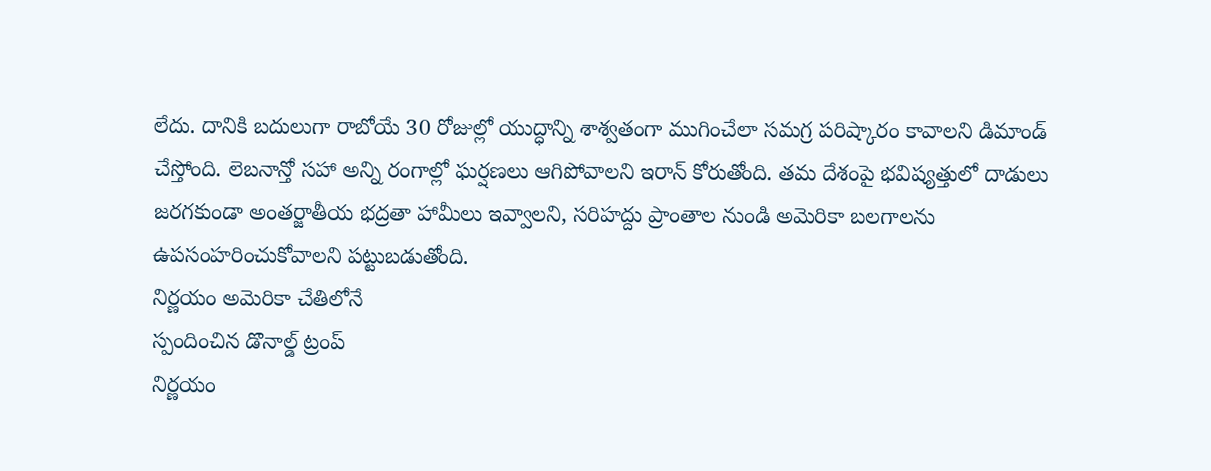లేదు. దానికి బదులుగా రాబోయే 30 రోజుల్లో యుద్ధాన్ని శాశ్వతంగా ముగించేలా సమగ్ర పరిష్కారం కావాలని డిమాండ్ చేస్తోంది. లెబనాన్తో సహా అన్ని రంగాల్లో ఘర్షణలు ఆగిపోవాలని ఇరాన్ కోరుతోంది. తమ దేశంపై భవిష్యత్తులో దాడులు జరగకుండా అంతర్జాతీయ భద్రతా హామీలు ఇవ్వాలని, సరిహద్దు ప్రాంతాల నుండి అమెరికా బలగాలను ఉపసంహరించుకోవాలని పట్టుబడుతోంది.
నిర్ణయం అమెరికా చేతిలోనే
స్పందించిన డొనాల్డ్ ట్రంప్
నిర్ణయం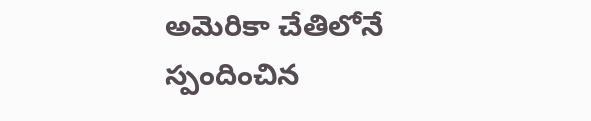అమెరికా చేతిలోనే
స్పందించిన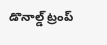డొనాల్డ్ ట్రంప్